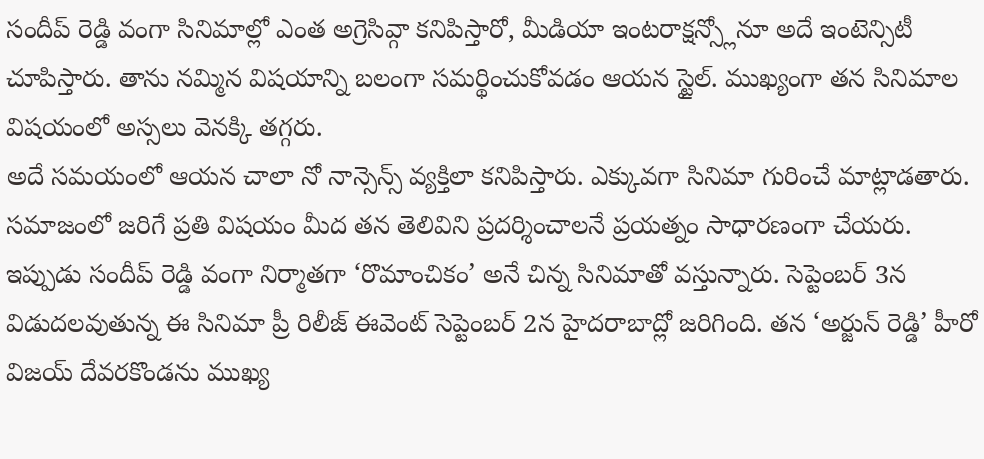సందీప్ రెడ్డి వంగా సినిమాల్లో ఎంత అగ్రెసివ్గా కనిపిస్తారో, మీడియా ఇంటరాక్షన్స్లోనూ అదే ఇంటెన్సిటీ చూపిస్తారు. తాను నమ్మిన విషయాన్ని బలంగా సమర్థించుకోవడం ఆయన స్టైల్. ముఖ్యంగా తన సినిమాల విషయంలో అస్సలు వెనక్కి తగ్గరు.
అదే సమయంలో ఆయన చాలా నో నాన్సెన్స్ వ్యక్తిలా కనిపిస్తారు. ఎక్కువగా సినిమా గురించే మాట్లాడతారు. సమాజంలో జరిగే ప్రతి విషయం మీద తన తెలివిని ప్రదర్శించాలనే ప్రయత్నం సాధారణంగా చేయరు.
ఇప్పుడు సందీప్ రెడ్డి వంగా నిర్మాతగా ‘రొమాంచికం’ అనే చిన్న సినిమాతో వస్తున్నారు. సెప్టెంబర్ 3న విడుదలవుతున్న ఈ సినిమా ప్రీ రిలీజ్ ఈవెంట్ సెప్టెంబర్ 2న హైదరాబాద్లో జరిగింది. తన ‘అర్జున్ రెడ్డి’ హీరో విజయ్ దేవరకొండను ముఖ్య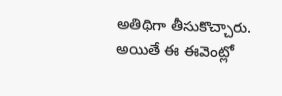అతిథిగా తీసుకొచ్చారు.
అయితే ఈ ఈవెంట్లో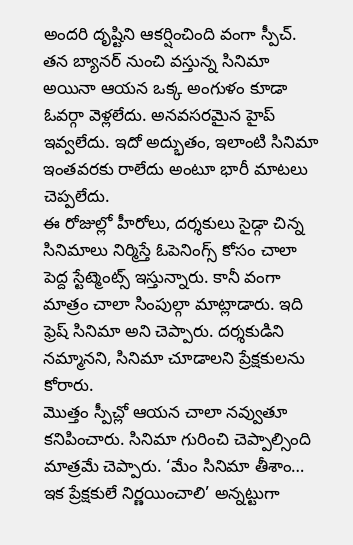అందరి దృష్టిని ఆకర్షించింది వంగా స్పీచ్.
తన బ్యానర్ నుంచి వస్తున్న సినిమా అయినా ఆయన ఒక్క అంగుళం కూడా ఓవర్గా వెళ్లలేదు. అనవసరమైన హైప్ ఇవ్వలేదు. ఇదో అద్భుతం, ఇలాంటి సినిమా ఇంతవరకు రాలేదు అంటూ భారీ మాటలు చెప్పలేదు.
ఈ రోజుల్లో హీరోలు, దర్శకులు సైడ్గా చిన్న సినిమాలు నిర్మిస్తే ఓపెనింగ్స్ కోసం చాలా పెద్ద స్టేట్మెంట్స్ ఇస్తున్నారు. కానీ వంగా మాత్రం చాలా సింపుల్గా మాట్లాడారు. ఇది ఫ్రెష్ సినిమా అని చెప్పారు. దర్శకుడిని నమ్మానని, సినిమా చూడాలని ప్రేక్షకులను కోరారు.
మొత్తం స్పీచ్లో ఆయన చాలా నవ్వుతూ కనిపించారు. సినిమా గురించి చెప్పాల్సింది మాత్రమే చెప్పారు. ‘మేం సినిమా తీశాం… ఇక ప్రేక్షకులే నిర్ణయించాలి’ అన్నట్టుగా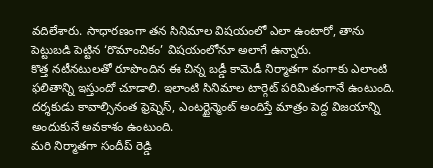వదిలేశారు. సాధారణంగా తన సినిమాల విషయంలో ఎలా ఉంటారో, తాను పెట్టుబడి పెట్టిన ‘రొమాంచికం’ విషయంలోనూ అలాగే ఉన్నారు.
కొత్త నటీనటులతో రూపొందిన ఈ చిన్న బడ్డీ కామెడీ నిర్మాతగా వంగాకు ఎలాంటి ఫలితాన్ని ఇస్తుందో చూడాలి. ఇలాంటి సినిమాల టార్గెట్ పరిమితంగానే ఉంటుంది. దర్శకుడు కావాల్సినంత ఫ్రెష్నెస్, ఎంటర్టైన్మెంట్ అందిస్తే మాత్రం పెద్ద విజయాన్ని అందుకునే అవకాశం ఉంటుంది.
మరి నిర్మాతగా సందీప్ రెడ్డి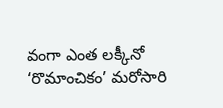వంగా ఎంత లక్కీనో ‘రొమాంచికం’ మరోసారి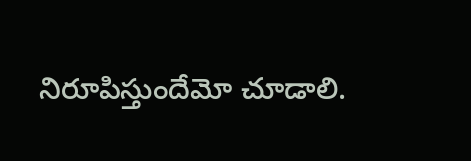నిరూపిస్తుందేమో చూడాలి.